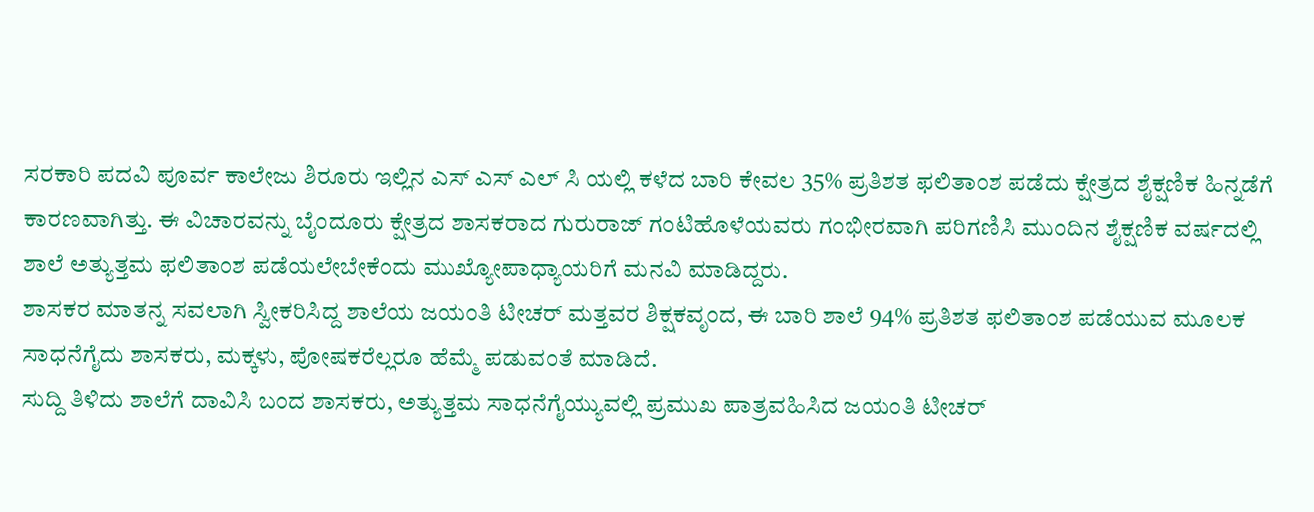ಸರಕಾರಿ ಪದವಿ ಪೂರ್ವ ಕಾಲೇಜು ಶಿರೂರು ಇಲ್ಲಿನ ಎಸ್ ಎಸ್ ಎಲ್ ಸಿ ಯಲ್ಲಿ ಕಳೆದ ಬಾರಿ ಕೇವಲ 35% ಪ್ರತಿಶತ ಫಲಿತಾಂಶ ಪಡೆದು ಕ್ಷೇತ್ರದ ಶೈಕ್ಷಣಿಕ ಹಿನ್ನಡೆಗೆ ಕಾರಣವಾಗಿತ್ತು. ಈ ವಿಚಾರವನ್ನು ಬೈಂದೂರು ಕ್ಷೇತ್ರದ ಶಾಸಕರಾದ ಗುರುರಾಜ್ ಗಂಟಿಹೊಳೆಯವರು ಗಂಭೀರವಾಗಿ ಪರಿಗಣಿಸಿ ಮುಂದಿನ ಶೈಕ್ಷಣಿಕ ವರ್ಷದಲ್ಲಿ ಶಾಲೆ ಅತ್ಯುತ್ತಮ ಫಲಿತಾಂಶ ಪಡೆಯಲೇಬೇಕೆಂದು ಮುಖ್ಯೋಪಾಧ್ಯಾಯರಿಗೆ ಮನವಿ ಮಾಡಿದ್ದರು.
ಶಾಸಕರ ಮಾತನ್ನ ಸವಲಾಗಿ ಸ್ವೀಕರಿಸಿದ್ದ ಶಾಲೆಯ ಜಯಂತಿ ಟೀಚರ್ ಮತ್ತವರ ಶಿಕ್ಷಕವೃಂದ, ಈ ಬಾರಿ ಶಾಲೆ 94% ಪ್ರತಿಶತ ಫಲಿತಾಂಶ ಪಡೆಯುವ ಮೂಲಕ ಸಾಧನೆಗೈದು ಶಾಸಕರು, ಮಕ್ಕಳು, ಪೋಷಕರೆಲ್ಲರೂ ಹೆಮ್ಮೆ ಪಡುವಂತೆ ಮಾಡಿದೆ.
ಸುದ್ದಿ ತಿಳಿದು ಶಾಲೆಗೆ ದಾವಿಸಿ ಬಂದ ಶಾಸಕರು, ಅತ್ಯುತ್ತಮ ಸಾಧನೆಗೈಯ್ಯುವಲ್ಲಿ ಪ್ರಮುಖ ಪಾತ್ರವಹಿಸಿದ ಜಯಂತಿ ಟೀಚರ್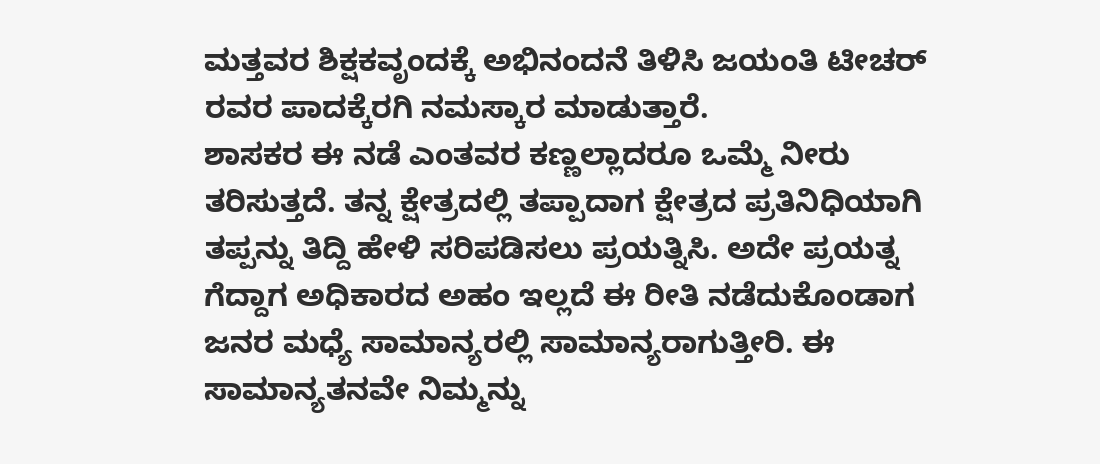ಮತ್ತವರ ಶಿಕ್ಷಕವೃಂದಕ್ಕೆ ಅಭಿನಂದನೆ ತಿಳಿಸಿ ಜಯಂತಿ ಟೀಚರ್ ರವರ ಪಾದಕ್ಕೆರಗಿ ನಮಸ್ಕಾರ ಮಾಡುತ್ತಾರೆ.
ಶಾಸಕರ ಈ ನಡೆ ಎಂತವರ ಕಣ್ಣಲ್ಲಾದರೂ ಒಮ್ಮೆ ನೀರು ತರಿಸುತ್ತದೆ. ತನ್ನ ಕ್ಷೇತ್ರದಲ್ಲಿ ತಪ್ಪಾದಾಗ ಕ್ಷೇತ್ರದ ಪ್ರತಿನಿಧಿಯಾಗಿ ತಪ್ಪನ್ನು ತಿದ್ದಿ ಹೇಳಿ ಸರಿಪಡಿಸಲು ಪ್ರಯತ್ನಿಸಿ. ಅದೇ ಪ್ರಯತ್ನ ಗೆದ್ದಾಗ ಅಧಿಕಾರದ ಅಹಂ ಇಲ್ಲದೆ ಈ ರೀತಿ ನಡೆದುಕೊಂಡಾಗ ಜನರ ಮಧ್ಯೆ ಸಾಮಾನ್ಯರಲ್ಲಿ ಸಾಮಾನ್ಯರಾಗುತ್ತೀರಿ. ಈ ಸಾಮಾನ್ಯತನವೇ ನಿಮ್ಮನ್ನು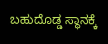ಬಹುದೊಡ್ಡ ಸ್ಥಾನಕ್ಕೆ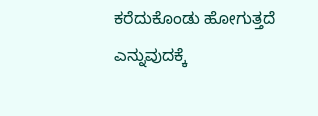ಕರೆದುಕೊಂಡು ಹೋಗುತ್ತದೆ ಎನ್ನುವುದಕ್ಕೆ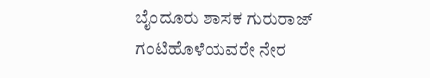ಬೈಂದೂರು ಶಾಸಕ ಗುರುರಾಜ್ ಗಂಟಿಹೊಳೆಯವರೇ ನೇರ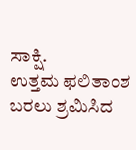ಸಾಕ್ಷಿ.
ಉತ್ತಮ ಫಲಿತಾಂಶ ಬರಲು ಶ್ರಮಿಸಿದ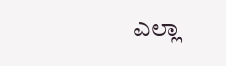ಎಲ್ಲಾ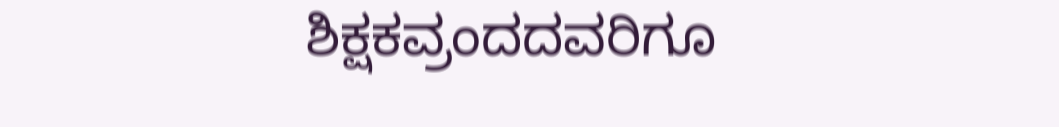ಶಿಕ್ಷಕವ್ರಂದದವರಿಗೂ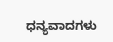ಧನ್ಯವಾದಗಳು